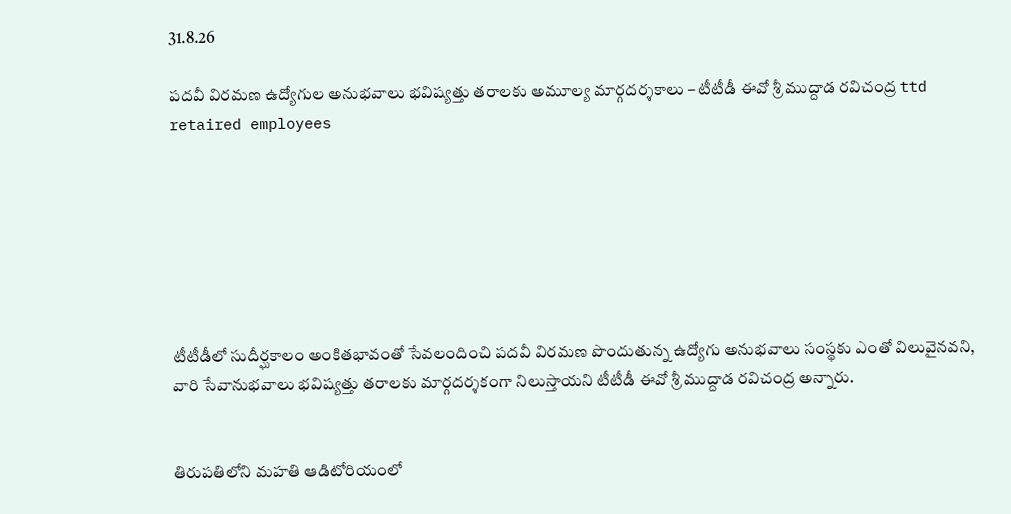31.8.26

పదవీ విరమణ ఉద్యోగుల అనుభవాలు భవిష్యత్తు తరాలకు అమూల్య మార్గదర్శకాలు – టీటీడీ ఈవో శ్రీ ముద్దాడ రవిచంద్ర ttd retaired employees







టీటీడీలో సుదీర్ఘకాలం అంకితభావంతో సేవలందించి పదవీ విరమణ పొందుతున్న ఉద్యోగు అనుభవాలు సంస్థకు ఎంతో విలువైనవని, వారి సేవానుభవాలు భవిష్యత్తు తరాలకు మార్గదర్శకంగా నిలుస్తాయని టీటీడీ ఈవో శ్రీ ముద్దాడ రవిచంద్ర అన్నారు.


తిరుపతిలోని మహతి ఆడిటోరియంలో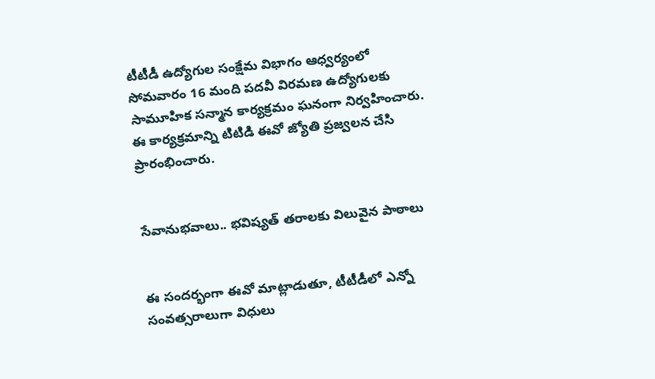టీటీడీ ఉద్యోగుల సంక్షేమ విభాగం ఆధ్వర్యంలో సోమవారం 16 మంది పదవీ విరమణ ఉద్యోగులకు సామూహిక సన్మాన కార్యక్రమం ఘనంగా నిర్వహించారు. ఈ కార్యక్రమాన్ని టిటిడి ఈవో జ్యోతి ప్రజ్వలన చేసి ప్రారంభించారు.


సేవానుభవాలు.. భవిష్యత్ తరాలకు విలువైన పాఠాలు


ఈ సందర్భంగా ఈవో మాట్లాడుతూ, టీటీడీలో ఎన్నో సంవత్సరాలుగా విధులు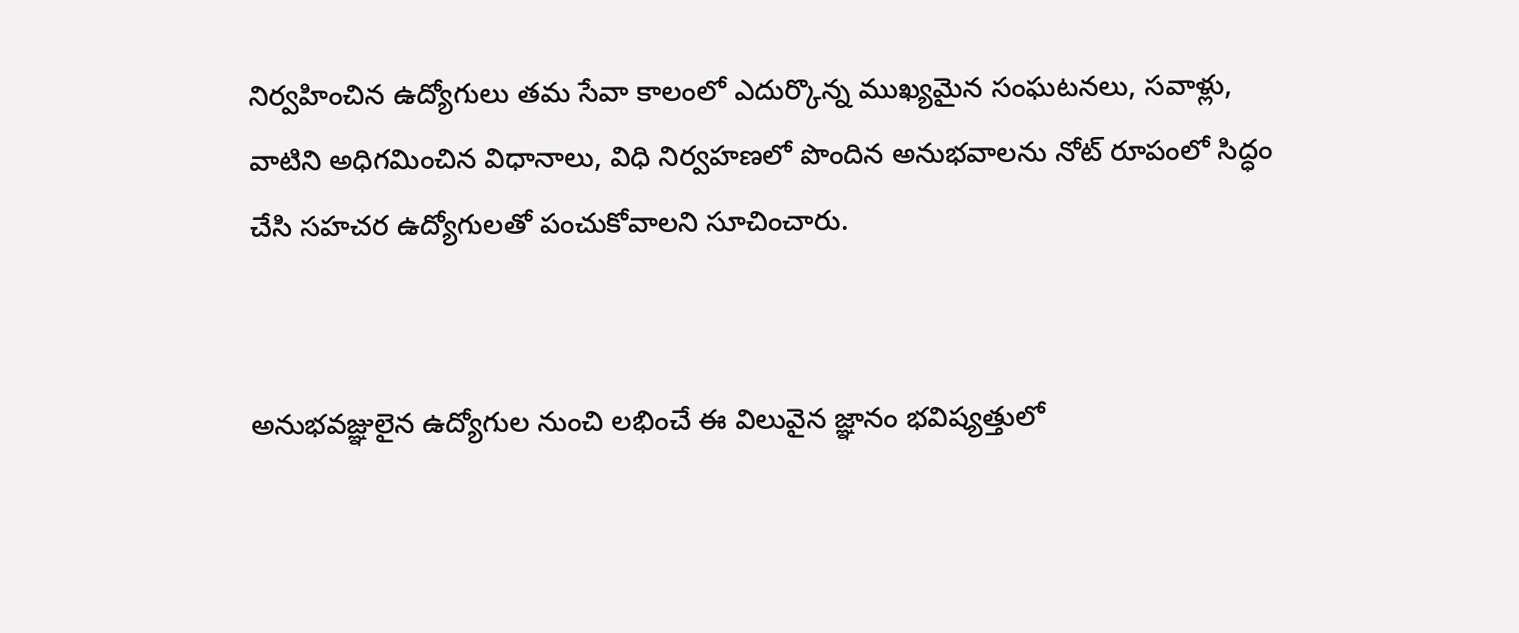నిర్వహించిన ఉద్యోగులు తమ సేవా కాలంలో ఎదుర్కొన్న ముఖ్యమైన సంఘటనలు, సవాళ్లు, వాటిని అధిగమించిన విధానాలు, విధి నిర్వహణలో పొందిన అనుభవాలను నోట్ రూపంలో సిద్ధం చేసి సహచర ఉద్యోగులతో పంచుకోవాలని సూచించారు.


అనుభవజ్ఞులైన ఉద్యోగుల నుంచి లభించే ఈ విలువైన జ్ఞానం భవిష్యత్తులో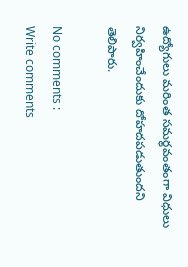ఉద్యోగులు మరింత సమర్థవంతంగా విధులు నిర్వహించేందుకు దోహదపడుతుందని తెలిపారు.

No comments :
Write comments